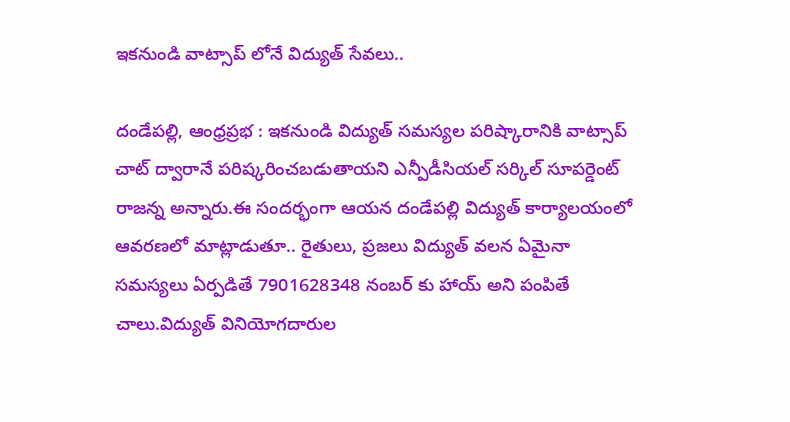ఇకనుండి వాట్సాప్ లోనే విద్యుత్ సేవలు..

దండేపల్లి, ఆంధ్రప్రభ : ఇకనుండి విద్యుత్ సమస్యల పరిష్కారానికి వాట్సాప్ చాట్ ద్వారానే పరిష్కరించబడుతాయని ఎన్పీడీసియల్ సర్కిల్ సూపర్డెంట్ రాజన్న అన్నారు.ఈ సందర్భంగా ఆయన దండేపల్లి విద్యుత్ కార్యాలయంలో ఆవరణలో మాట్లాడుతూ.. రైతులు, ప్రజలు విద్యుత్ వలన ఏమైనా సమస్యలు ఏర్పడితే 7901628348 నంబర్ కు హాయ్ అని పంపితే చాలు.విద్యుత్ వినియోగదారుల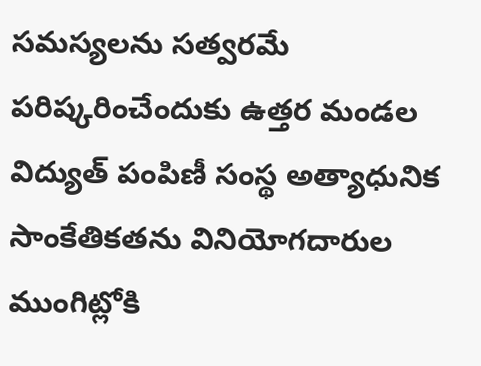సమస్యలను సత్వరమే పరిష్కరించేందుకు ఉత్తర మండల విద్యుత్ పంపిణీ సంస్థ అత్యాధునిక సాంకేతికతను వినియోగదారుల ముంగిట్లోకి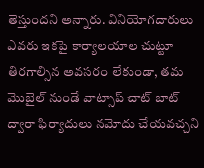తెస్తుందని అన్నారు. వినియోగదారులు ఎవరు ఇకపై కార్యాలయాల చుట్టూ తిరగాల్సిన అవసరం లేకుండా, తమ మొబైల్ నుండే వాట్సాప్ చాట్ బాట్ ద్వారా ఫిర్యాదులు నమోదు చేయవచ్చని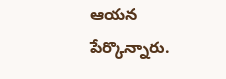ఆయన పేర్కొన్నారు.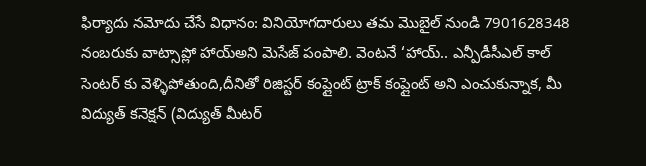ఫిర్యాదు నమోదు చేసే విధానం: వినియోగదారులు తమ మొబైల్ నుండి 7901628348 నంబరుకు వాట్సాప్లో హాయ్అని మెసేజ్ పంపాలి. వెంటనే ‘హాయ్.. ఎన్పీడీసీఎల్ కాల్ సెంటర్ కు వెళ్ళిపోతుంది,దీనితో రిజిస్టర్ కంప్లైంట్ ట్రాక్ కంప్లైంట్ అని ఎంచుకున్నాక, మీ విద్యుత్ కనెక్షన్ (విద్యుత్ మీటర్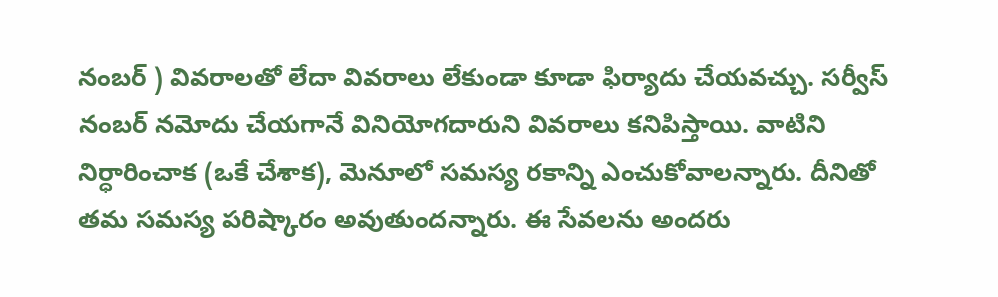నంబర్ ) వివరాలతో లేదా వివరాలు లేకుండా కూడా ఫిర్యాదు చేయవచ్చు. సర్వీస్ నంబర్ నమోదు చేయగానే వినియోగదారుని వివరాలు కనిపిస్తాయి. వాటిని నిర్ధారించాక (ఒకే చేశాక), మెనూలో సమస్య రకాన్ని ఎంచుకోవాలన్నారు. దీనితో తమ సమస్య పరిష్కారం అవుతుందన్నారు. ఈ సేవలను అందరు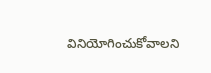వినియోగించుకోవాలని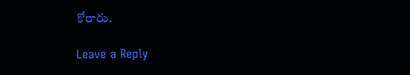కోరారు.

Leave a Reply